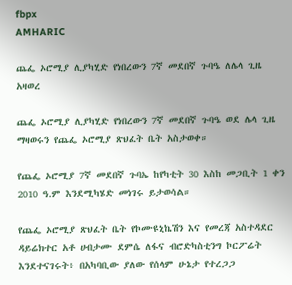fbpx
AMHARIC

ጨፌ ኦሮሚያ ሊያካሂድ የነበረውን 7ኛ መደበኛ ጉባዔ ለሌላ ጊዜ አዛወረ

ጨፌ ኦሮሚያ ሊያካሂድ የነበረውን 7ኛ መደበኛ ጉባዔ ወደ ሌላ ጊዜ ማዛወሩን የጨፌ ኦሮሚያ ጽህፈት ቤት አስታወቀ።

የጨፌ ኦሮሚያ 7ኛ መደበኛ ጉባኤ ከየካቲት 30 እስከ መጋቢት 1 ቀን 2010 ዓ.ም እንደሚካሄድ መነገሩ ይታወሳል።

የጨፌ ኦሮሚያ ጽህፈት ቤት የኮሙዩኒኬሽን እና የመረጃ አስተዳደር ዳይሬክተር አቶ ሀብታሙ ደምሴ ለፋና ብሮድካስቲንግ ኮርፖሬት እንደተናገሩት፥ በአካባቢው ያለው የሰላም ሁኔታ የተረጋጋ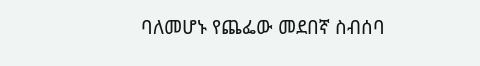ባለመሆኑ የጨፌው መደበኛ ስብሰባ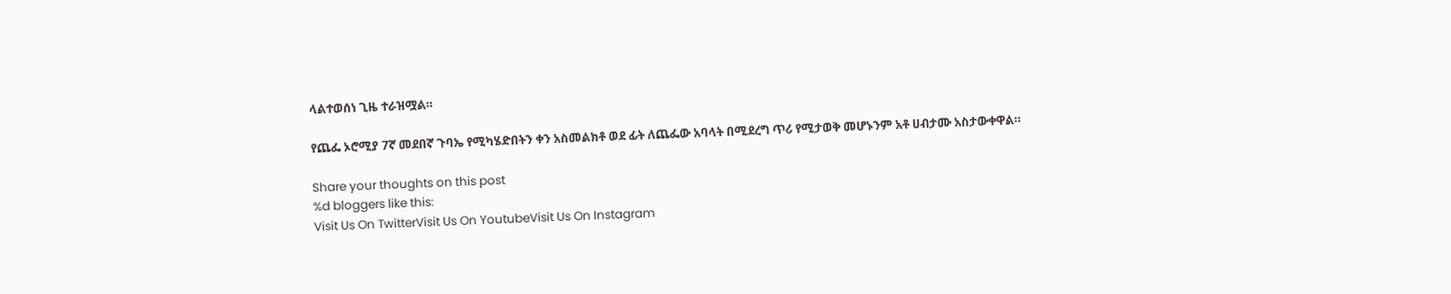ላልተወሰነ ጊዜ ተራዝሟል።

የጨፌ ኦሮሚያ 7ኛ መደበኛ ጉባኤ የሚካሄድበትን ቀን አስመልክቶ ወደ ፊት ለጨፌው አባላት በሚደረግ ጥሪ የሚታወቅ መሆኑንም አቶ ሀብታሙ አስታውቀዋል።

Share your thoughts on this post
%d bloggers like this:
Visit Us On TwitterVisit Us On YoutubeVisit Us On Instagram